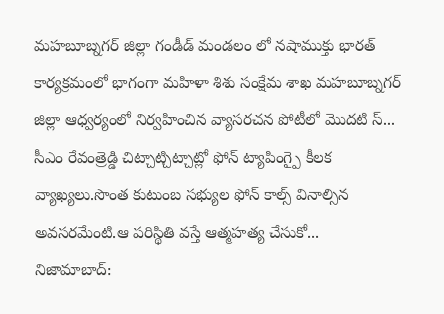మహబూబ్నగర్ జిల్లా గండీడ్ మండలం లో నషాముక్తు భారత్ కార్యక్రమంలో భాగంగా మహిళా శిశు సంక్షేమ శాఖ మహబూబ్నగర్ జిల్లా ఆధ్వర్యంలో నిర్వహించిన వ్యాసరచన పోటీలో మొదటి స్...
సీఎం రేవంత్రెడ్డి చిట్చాట్చిట్చాట్లో ఫోన్ ట్యాపింగ్పై కీలక వ్యాఖ్యలు.సొంత కుటుంబ సభ్యుల ఫోన్ కాల్స్ వినాల్సిన అవసరమేంటి.ఆ పరిస్థితి వస్తే ఆత్మహత్య చేసుకో...
నిజామాబాద్: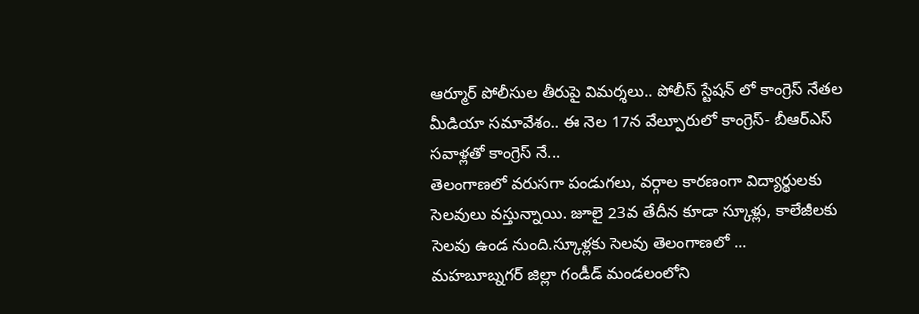ఆర్మూర్ పోలీసుల తీరుపై విమర్శలు.. పోలీస్ స్టేషన్ లో కాంగ్రెస్ నేతల మీడియా సమావేశం.. ఈ నెల 17న వేల్పూరులో కాంగ్రెస్- బీఆర్ఎస్ సవాళ్లతో కాంగ్రెస్ నే...
తెలంగాణలో వరుసగా పండుగలు, వర్గాల కారణంగా విద్యార్థులకు సెలవులు వస్తున్నాయి. జూలై 23వ తేదీన కూడా స్కూళ్లు, కాలేజీలకు సెలవు ఉండ నుంది.స్కూళ్లకు సెలవు తెలంగాణలో ...
మహబూబ్నగర్ జిల్లా గండీడ్ మండలంలోని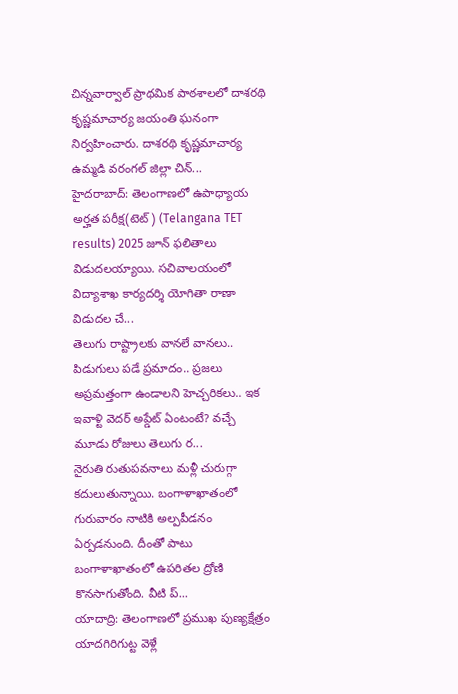చిన్నవార్వాల్ ప్రాథమిక పాఠశాలలో దాశరథి కృష్ణమాచార్య జయంతి ఘనంగా నిర్వహించారు. దాశరథి కృష్ణమాచార్య ఉమ్మడి వరంగల్ జిల్లా చిన్...
హైదరాబాద్: తెలంగాణలో ఉపాధ్యాయ అర్హత పరీక్ష(టెట్) (Telangana TET results) 2025 జూన్ ఫలితాలు విడుదలయ్యాయి. సచివాలయంలో విద్యాశాఖ కార్యదర్శి యోగితా రాణా విడుదల చే...
తెలుగు రాష్ట్రాలకు వానలే వానలు.. పిడుగులు పడే ప్రమాదం.. ప్రజలు అప్రమత్తంగా ఉండాలని హెచ్చరికలు.. ఇక ఇవాళ్టి వెదర్ అప్డేట్ ఏంటంటే? వచ్చే మూడు రోజులు తెలుగు ర...
నైరుతి రుతుపవనాలు మళ్లీ చురుగ్గా కదులుతున్నాయి. బంగాళాఖాతంలో గురువారం నాటికి అల్పపీడనం ఏర్పడనుంది. దీంతో పాటు బంగాళాఖాతంలో ఉపరితల ద్రోణి కొనసాగుతోంది. వీటి ప్...
యాదాద్రి: తెలంగాణలో ప్రముఖ పుణ్యక్షేత్రం యాదగిరిగుట్ట వెళ్లే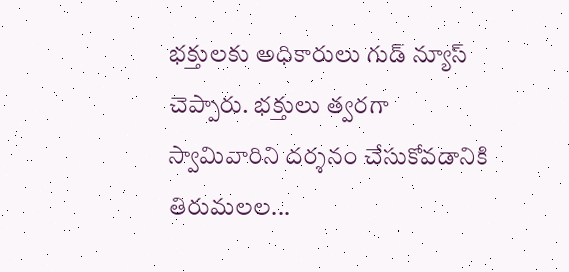భక్తులకు అధికారులు గుడ్ న్యూస్ చెప్పారు. భక్తులు త్వరగా స్వామివారిని దర్శనం చేసుకోవడానికి తిరుమలల...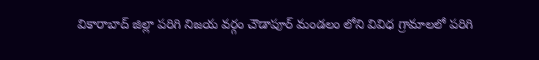వికారాబాద్ జిల్లా పరిగి నిజయ వర్గం చౌడాపూర్ మండలం లోని వివిధ గ్రామాలలో పరిగి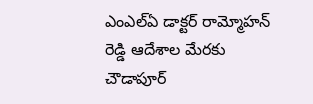ఎంఎల్ఏ డాక్టర్ రామ్మోహన్ రెడ్డి ఆదేశాల మేరకు చౌడాపూర్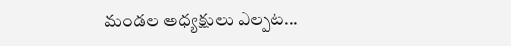మండల అధ్యక్షులు ఎల్పట...